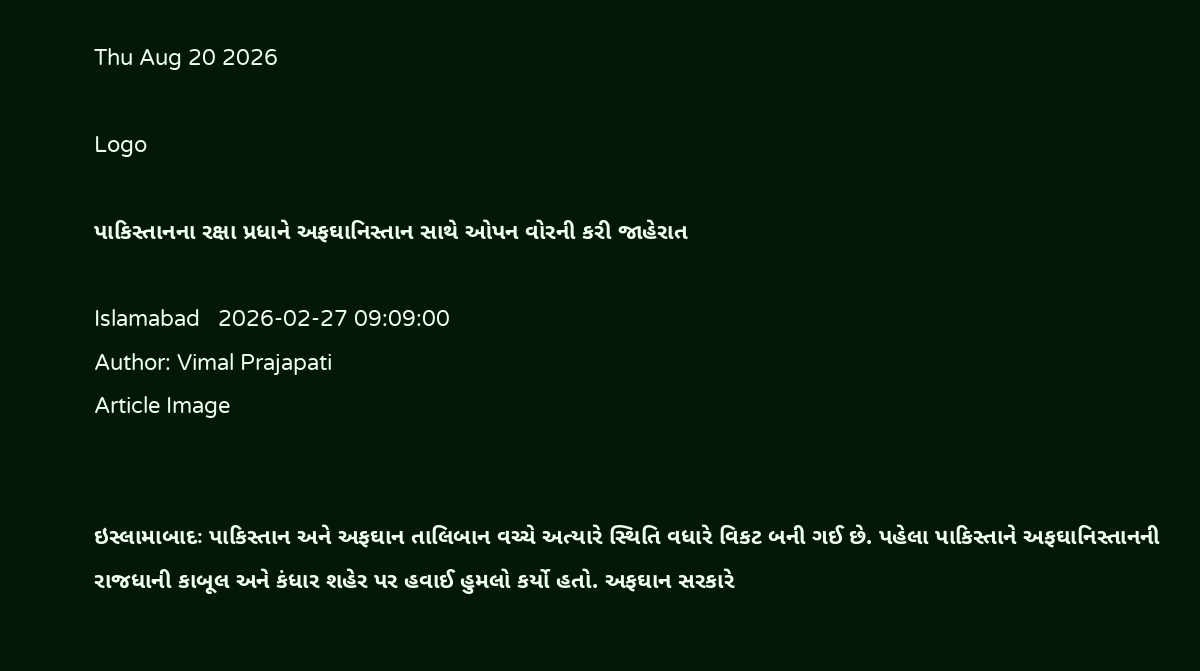Thu Aug 20 2026

Logo

પાકિસ્તાનના રક્ષા પ્રધાને અફઘાનિસ્તાન સાથે ઓપન વોરની કરી જાહેરાત

Islamabad   2026-02-27 09:09:00
Author: Vimal Prajapati
Article Image


ઇસ્લામાબાદઃ પાકિસ્તાન અને અફઘાન તાલિબાન વચ્ચે અત્યારે સ્થિતિ વધારે વિકટ બની ગઈ છે. પહેલા પાકિસ્તાને અફઘાનિસ્તાનની રાજધાની કાબૂલ અને કંધાર શહેર પર હવાઈ હુમલો કર્યો હતો. અફઘાન સરકારે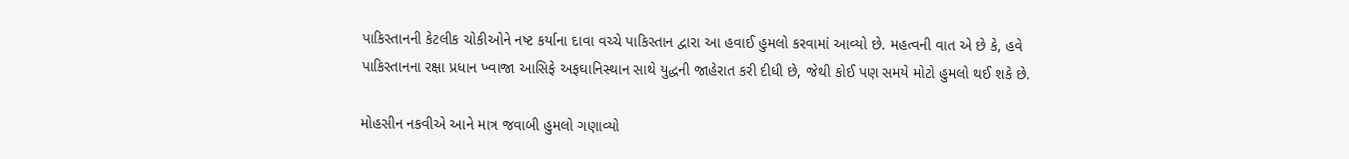પાકિસ્તાનની કેટલીક ચોકીઓને નષ્ટ કર્યાના દાવા વચ્ચે પાકિસ્તાન દ્વારા આ હવાઈ હુમલો કરવામાં આવ્યો છે. મહત્વની વાત એ છે કે, હવે પાકિસ્તાનના રક્ષા પ્રધાન ખ્વાજા આસિફે અફઘાનિસ્થાન સાથે યુદ્ધની જાહેરાત કરી દીધી છે, જેથી કોઈ પણ સમયે મોટો હુમલો થઈ શકે છે.

મોહસીન નકવીએ આને માત્ર જવાબી હુમલો ગણાવ્યો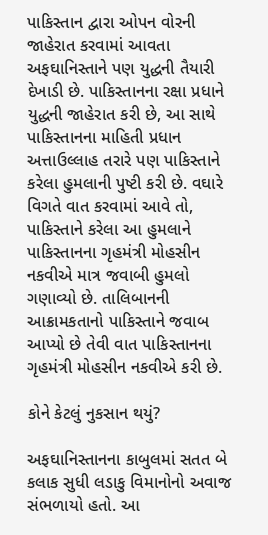પાકિસ્તાન દ્વારા ઓપન વોરની જાહેરાત કરવામાં આવતા અફઘાનિસ્તાને પણ યુદ્ધની તૈયારી દેખાડી છે. પાકિસ્તાનના રક્ષા પ્રધાને યુદ્ધની જાહેરાત કરી છે, આ સાથે પાકિસ્તાનના માહિતી પ્રધાન અત્તાઉલ્લાહ તરારે પણ પાકિસ્તાને કરેલા હુમલાની પુષ્ટી કરી છે. વઘારે વિગતે વાત કરવામાં આવે તો, પાકિસ્તાને કરેલા આ હુમલાને પાકિસ્તાનના ગૃહમંત્રી મોહસીન નકવીએ માત્ર જવાબી હુમલો ગણાવ્યો છે. તાલિબાનની આક્રામકતાનો પાકિસ્તાને જવાબ આપ્યો છે તેવી વાત પાકિસ્તાનના ગૃહમંત્રી મોહસીન નકવીએ કરી છે.

કોને કેટલું નુકસાન થયું?

અફઘાનિસ્તાનના કાબુલમાં સતત બે કલાક સુધી લડાકુ વિમાનોનો અવાજ સંભળાયો હતો. આ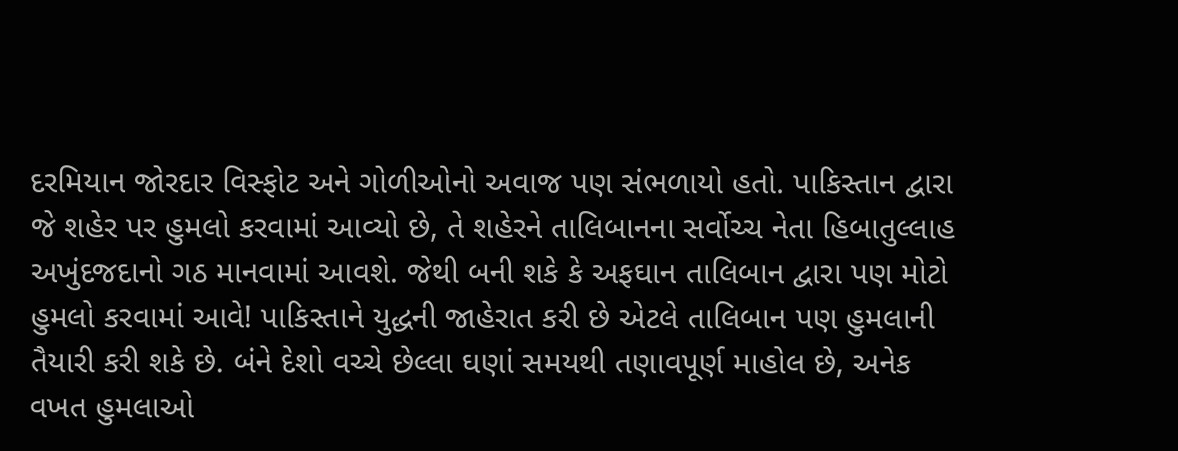દરમિયાન જોરદાર વિસ્ફોટ અને ગોળીઓનો અવાજ પણ સંભળાયો હતો. પાકિસ્તાન દ્વારા જે શહેર પર હુમલો કરવામાં આવ્યો છે, તે શહેરને તાલિબાનના સર્વોચ્ચ નેતા હિબાતુલ્લાહ અખુંદજદાનો ગઠ માનવામાં આવશે. જેથી બની શકે કે અફઘાન તાલિબાન દ્વારા પણ મોટો હુમલો કરવામાં આવે! પાકિસ્તાને યુદ્ધની જાહેરાત કરી છે એટલે તાલિબાન પણ હુમલાની તૈયારી કરી શકે છે. બંને દેશો વચ્ચે છેલ્લા ઘણાં સમયથી તણાવપૂર્ણ માહોલ છે, અનેક વખત હુમલાઓ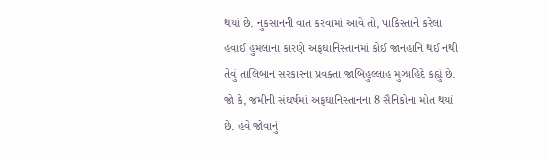થયાં છે. નુકસાનની વાત કરવામાં આવે તો, પાકિસ્તાને કરેલા હવાઈ હુમલાના કારણે અફઘાનિસ્તાનમાં કોઈ જાનહાનિ થઈ નથી તેવું તાલિબાન સરકારના પ્રવક્તા જાબિહુલ્લાહ મુઝાહિદે કહ્યું છે. જો કે, જમીની સંઘર્ષમાં અફઘાનિસ્તાનના 8 સૈનિકોના મોત થયાં છે. હવે જોવાનું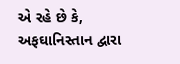એ રહે છે કે, અફઘાનિસ્તાન દ્વારા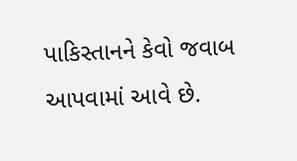પાકિસ્તાનને કેવો જવાબ આપવામાં આવે છે.